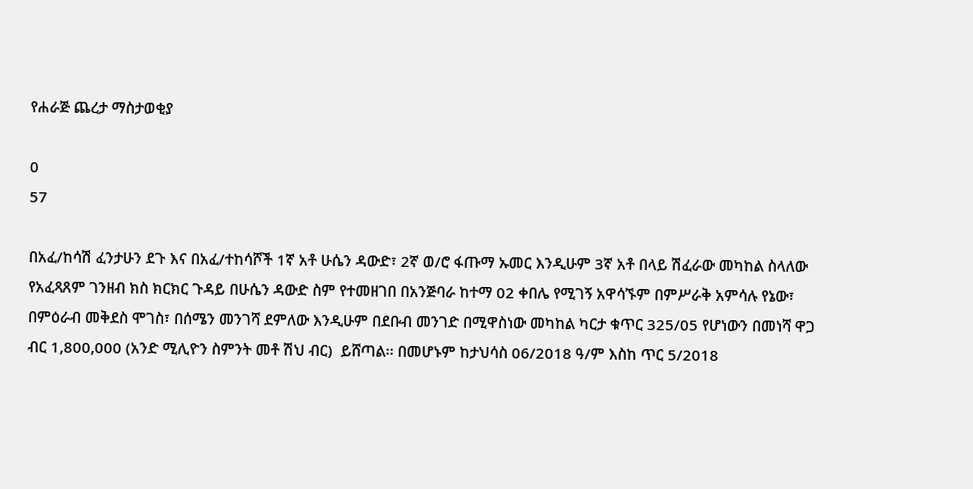የሐራጅ ጨረታ ማስታወቂያ

0
57

በአፈ/ከሳሽ ፈንታሁን ደጉ እና በአፈ/ተከሳሾች 1ኛ አቶ ሁሴን ዳውድ፣ 2ኛ ወ/ሮ ፋጡማ ኡመር እንዲሁም 3ኛ አቶ በላይ ሽፈራው መካከል ስላለው የአፈጻጸም ገንዘብ ክስ ክርክር ጉዳይ በሁሴን ዳውድ ስም የተመዘገበ በአንጅባራ ከተማ 02 ቀበሌ የሚገኝ አዋሳኙም በምሥራቅ አምሳሉ የኔው፣ በምዕራብ መቅደስ ሞገስ፣ በሰሜን መንገሻ ደምለው እንዲሁም በደቡብ መንገድ በሚዋስነው መካከል ካርታ ቁጥር 325/05 የሆነውን በመነሻ ዋጋ ብር 1,800,000 (አንድ ሚሊዮን ስምንት መቶ ሽህ ብር)  ይሸጣል፡፡ በመሆኑም ከታህሳስ 06/2018 ዓ/ም እስከ ጥር 5/2018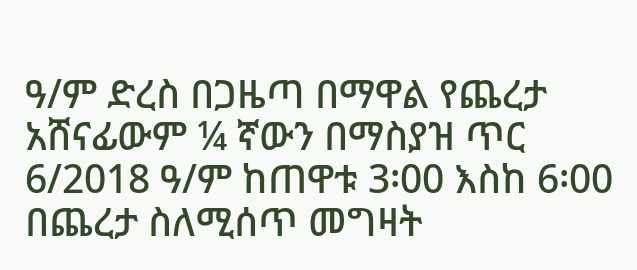ዓ/ም ድረስ በጋዜጣ በማዋል የጨረታ አሸናፊውም ¼ ኛውን በማስያዝ ጥር 6/2018 ዓ/ም ከጠዋቱ 3፡00 እስከ 6፡00 በጨረታ ስለሚሰጥ መግዛት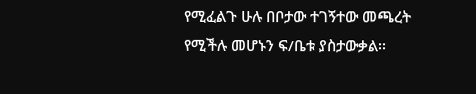የሚፈልጉ ሁሉ በቦታው ተገኝተው መጫረት የሚችሉ መሆኑን ፍ/ቤቱ ያስታውቃል፡፡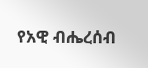የአዊ ብሔረሰብ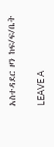አስተዳደር ዞን ከፍ/ፍ/ቤት

LEAVE A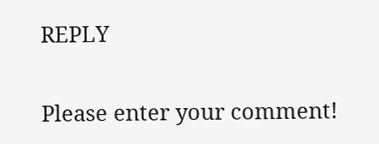REPLY

Please enter your comment!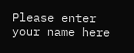Please enter your name here